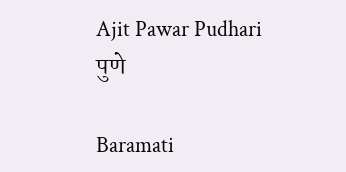Ajit Pawar Pudhari
पुणे

Baramati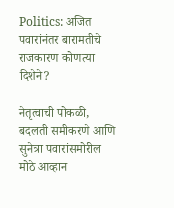Politics: अजित पवारांनंतर बारामतीचे राजकारण कोणत्या दिशेने?

नेतृत्वाची पोकळी, बदलती समीकरणे आणि सुनेत्रा पवारांसमोरील मोठे आव्हान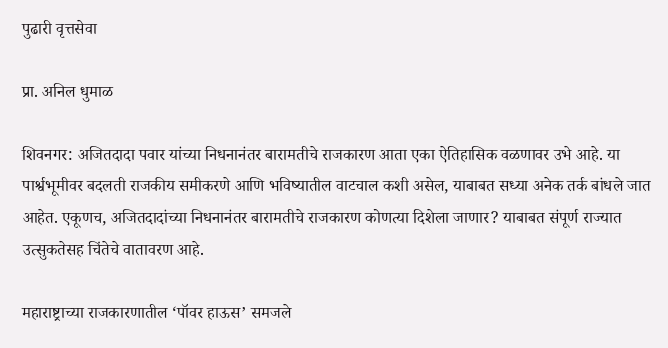पुढारी वृत्तसेवा

प्रा. अनिल धुमाळ

शिवनगर: अजितदादा पवार यांच्या निधनानंतर बारामतीचे राजकारण आता एका ऐतिहासिक वळणावर उभे आहे. या पार्श्वभूमीवर बदलती राजकीय समीकरणे आणि भविष्यातील वाटचाल कशी असेल, याबाबत सध्या अनेक तर्क बांधले जात आहेत. एकूणच, अजितदादांच्या निधनानंतर बारामतीचे राजकारण कोणत्या दिशेला जाणार? याबाबत संपूर्ण राज्यात उत्सुकतेसह चिंतेचे वातावरण आहे.

महाराष्ट्राच्या राजकारणातील ‌‘पॉवर हाऊस‌’ समजले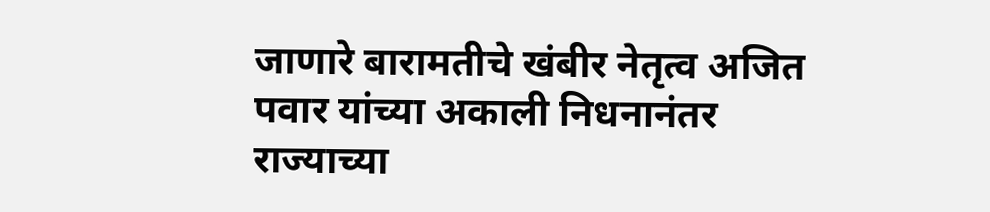जाणारे बारामतीचे खंबीर नेतृत्व अजित पवार यांच्या अकाली निधनानंतर राज्याच्या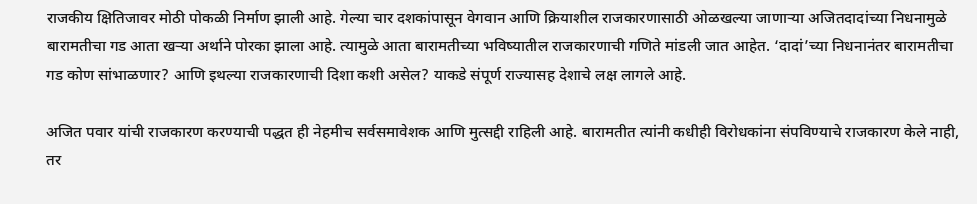राजकीय क्षितिजावर मोठी पोकळी निर्माण झाली आहे. गेल्या चार दशकांपासून वेगवान आणि क्रियाशील राजकारणासाठी ओळखल्या जाणाऱ्या अजितदादांच्या निधनामुळे बारामतीचा गड आता खऱ्या अर्थाने पोरका झाला आहे. त्यामुळे आता बारामतीच्या भविष्यातील राजकारणाची गणिते मांडली जात आहेत. ‘दादां‌’च्या निधनानंतर बारामतीचा गड कोण सांभाळणार? आणि इथल्या राजकारणाची दिशा कशी असेल? याकडे संपूर्ण राज्यासह देशाचे लक्ष लागले आहे.

अजित पवार यांची राजकारण करण्याची पद्धत ही नेहमीच सर्वसमावेशक आणि मुत्सद्दी राहिली आहे. बारामतीत त्यांनी कधीही विरोधकांना संपविण्याचे राजकारण केले नाही, तर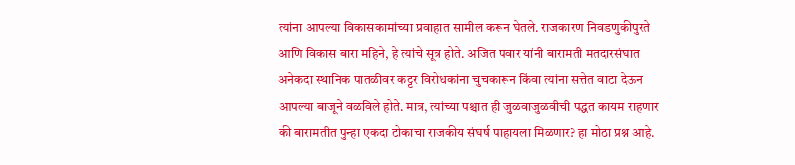त्यांना आपल्या विकासकामांच्या प्रवाहात सामील करून घेतले. राजकारण निवडणुकीपुरते आणि विकास बारा महिने, हे त्यांचे सूत्र होते. अजित पवार यांनी बारामती मतदारसंघात अनेकदा स्थानिक पातळीवर कट्टर विरोधकांना चुचकारून किंवा त्यांना सत्तेत वाटा देऊन आपल्या बाजूने वळविले होते. मात्र, त्यांच्या पश्चात ही जुळवाजुळवीची पद्धत कायम राहणार की बारामतीत पुन्हा एकदा टोकाचा राजकीय संघर्ष पाहायला मिळणार? हा मोठा प्रश्न आहे.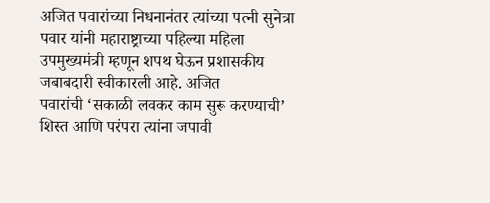अजित पवारांच्या निधनानंतर त्यांच्या पत्नी सुनेत्रा पवार यांनी महाराष्ट्राच्या पहिल्या महिला उपमुख्यमंत्री म्हणून शपथ घेऊन प्रशासकीय जबाबदारी स्वीकारली आहे. अजित पवारांची ‌‘सकाळी लवकर काम सुरू करण्याची‌’ शिस्त आणि परंपरा त्यांना जपावी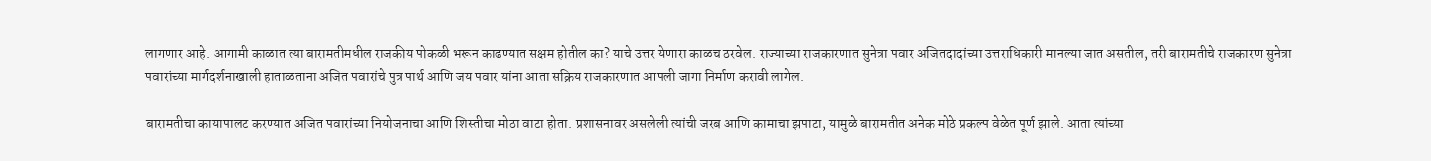लागणार आहे. आगामी काळात त्या बारामतीमधील राजकीय पोकळी भरून काढण्यात सक्षम होतील का? याचे उत्तर येणारा काळच ठरवेल. राज्याच्या राजकारणात सुनेत्रा पवार अजितदादांच्या उत्तराधिकारी मानल्या जात असतील, तरी बारामतीचे राजकारण सुनेत्रा पवारांच्या मार्गदर्शनाखाली हाताळताना अजित पवारांचे पुत्र पार्थ आणि जय पवार यांना आता सक्रिय राजकारणात आपली जागा निर्माण करावी लागेल.

बारामतीचा कायापालट करण्यात अजित पवारांच्या नियोजनाचा आणि शिस्तीचा मोठा वाटा होता. प्रशासनावर असलेली त्यांची जरब आणि कामाचा झपाटा, यामुळे बारामतीत अनेक मोठे प्रकल्प वेळेत पूर्ण झाले. आता त्यांच्या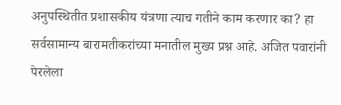अनुपस्थितीत प्रशासकीय यंत्रणा त्याच गतीने काम करणार का? हा सर्वसामान्य बारामतीकरांच्या मनातील मुख्य प्रश्न आहे. अजित पवारांनी पेरलेला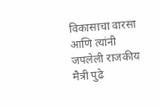विकासाचा वारसा आणि त्यांनी जपलेली राजकीय मैत्री पुढे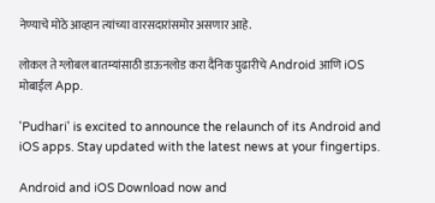नेण्याचे मोठे आव्हान त्यांच्या वारसदारांसमोर असणार आहे.

लोकल ते ग्लोबल बातम्यांसाठी डाऊनलोड करा दैनिक पुढारीचे Android आणि iOS मोबाईल App.

'Pudhari' is excited to announce the relaunch of its Android and iOS apps. Stay updated with the latest news at your fingertips.

Android and iOS Download now and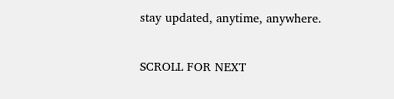stay updated, anytime, anywhere.

SCROLL FOR NEXT